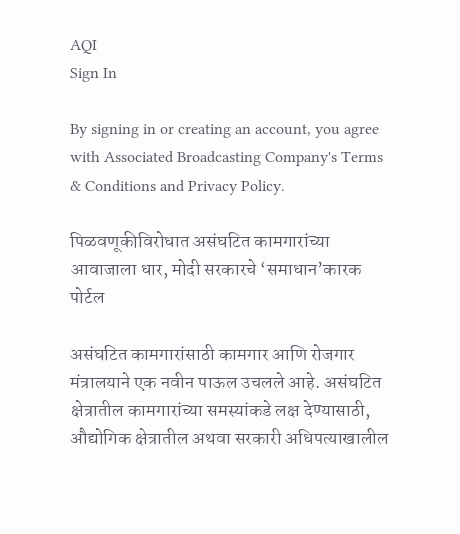AQI
Sign In

By signing in or creating an account, you agree with Associated Broadcasting Company's Terms & Conditions and Privacy Policy.

पिळवणूकीविरोधात असंघटित कामगारांच्या आवाजाला धार, मोदी सरकारचे ‘समाधान’कारक पोर्टल

असंघटित कामगारांसाठी कामगार आणि रोजगार मंत्रालयाने एक नवीन पाऊल उचलले आहे. असंघटित क्षेत्रातील कामगारांच्या समस्यांकडे लक्ष देण्यासाठी, औद्योगिक क्षेत्रातील अथवा सरकारी अधिपत्याखालील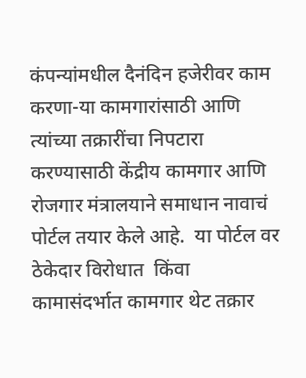कंपन्यांमधील दैनंदिन हजेरीवर काम करणा-या कामगारांसाठी आणि त्यांच्या तक्रारींचा निपटारा करण्यासाठी केंद्रीय कामगार आणि रोजगार मंत्रालयाने समाधान नावाचं पोर्टल तयार केले आहे.  या पोर्टल वर ठेकेदार विरोधात  किंवा कामासंदर्भात कामगार थेट तक्रार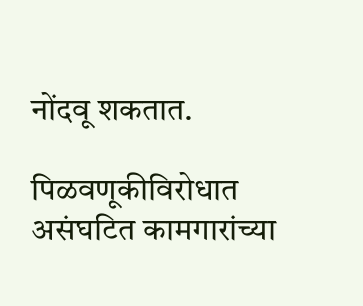नोंदवू शकतात.

पिळवणूकीविरोधात असंघटित कामगारांच्या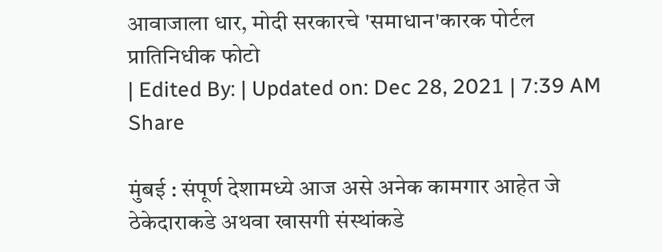आवाजाला धार, मोदी सरकारचे 'समाधान'कारक पोर्टल
प्रातिनिधीक फोटो
| Edited By: | Updated on: Dec 28, 2021 | 7:39 AM
Share

मुंबई : संपूर्ण देशामध्ये आज असे अनेक कामगार आहेत जे ठेकेदाराकडे अथवा खासगी संस्थांकडे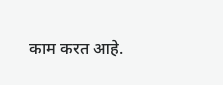काम करत आहे.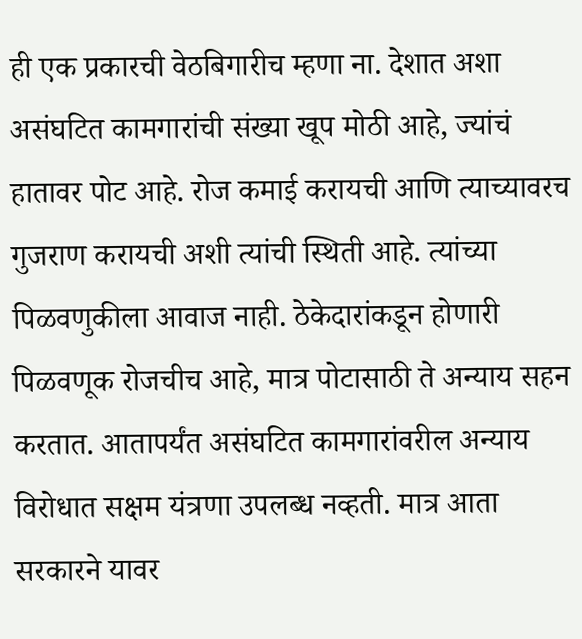ही एक प्रकारची वेठबिगारीच म्हणा ना. देशात अशा असंघटित कामगारांची संख्या खूप मोठी आहे, ज्यांचं हातावर पोट आहे. रोज कमाई करायची आणि त्याच्यावरच गुजराण करायची अशी त्यांची स्थिती आहे. त्यांच्या पिळवणुकीला आवाज नाही. ठेकेदारांकडून होणारी पिळवणूक रोजचीच आहे, मात्र पोटासाठी ते अन्याय सहन करतात. आतापर्यंत असंघटित कामगारांवरील अन्याय विरोधात सक्षम यंत्रणा उपलब्ध नव्हती. मात्र आता सरकारने यावर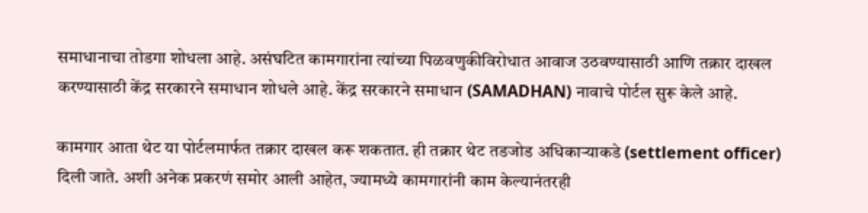समाधानाचा तोडगा शोधला आहे. असंघटित कामगारांना त्यांच्या पिळवणुकीविरोधात आवाज उठवण्यासाठी आणि तक्रार दाखल करण्यासाठी केंद्र सरकारने समाधान शोधले आहे. केंद्र सरकारने समाधान (SAMADHAN) नावाचे पोर्टल सुरू केले आहे.

कामगार आता थेट या पोर्टलमार्फत तक्रार दाखल करू शकतात. ही तक्रार थेट तडजोड अधिकाऱ्याकडे (settlement officer)  दिली जाते. अशी अनेक प्रकरणं समोर आली आहेत, ज्यामध्ये कामगारांनी काम केल्यानंतरही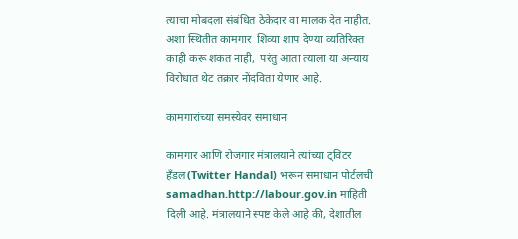त्याचा मोबदला संबंधित ठेकेदार वा मालक देत नाहीत.  अशा स्थितीत कामगार  शिव्या शाप देण्या व्यतिरिक्त काही करू शकत नाही,  परंतु आता त्याला या अन्याय विरोधात थेट तक्रार नोंदविता येणार आहे.

कामगारांच्या समस्येवर समाधान

कामगार आणि रोजगार मंत्रालयाने त्यांच्या ट्विटर हँडल(Twitter Handal) भरून समाधान पोर्टलची samadhan.http://labour.gov.in माहिती दिली आहे. मंत्रालयाने स्पष्ट केले आहे की, देशातील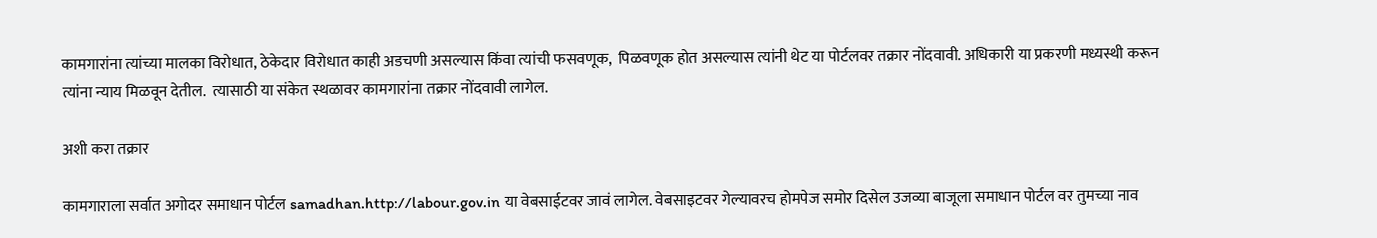कामगारांना त्यांच्या मालका विरोधात, ठेकेदार विरोधात काही अडचणी असल्यास किंवा त्यांची फसवणूक,  पिळवणूक होत असल्यास त्यांनी थेट या पोर्टलवर तक्रार नोंदवावी. अधिकारी या प्रकरणी मध्यस्थी करून त्यांना न्याय मिळवून देतील.  त्यासाठी या संकेत स्थळावर कामगारांना तक्रार नोंदवावी लागेल.

अशी करा तक्रार

कामगाराला सर्वात अगोदर समाधान पोर्टल samadhan.http://labour.gov.in या वेबसाईटवर जावं लागेल. वेबसाइटवर गेल्यावरच होमपेज समोर दिसेल उजव्या बाजूला समाधान पोर्टल वर तुमच्या नाव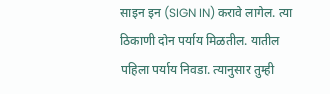साइन इन (SIGN IN) करावे लागेल. त्या ठिकाणी दोन पर्याय मिळतील. यातील पहिला पर्याय निवडा. त्यानुसार तुम्ही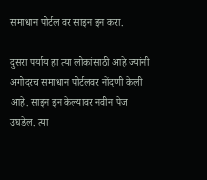समाधान पोर्टल वर साइन इन करा.

दुसरा पर्याय हा त्या लोकांसाठी आहे ज्यांनी अगोदरच समाधान पोर्टलवर नोंदणी केली आहे. साइन इन केल्यावर नवीन पेज उघडेल. त्या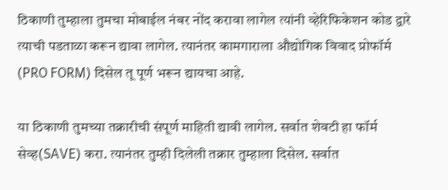ठिकाणी तुम्हाला तुमचा मोबाईल नंबर नोंद करावा लागेल त्यांनी व्हेरिफिकेशन कोड द्वारे त्याची पडताळा करून द्यावा लागेल. त्यानंतर कामगाराला औद्योगिक विवाद प्रोफॉर्म (PRO FORM) दिसेल तू पूर्ण भरून द्यायचा आहे.

या ठिकाणी तुमच्या तक्रारीची संपूर्ण माहिती द्यावी लागेल. सर्वात शेवटी हा फॉर्म सेव्ह(SAVE) करा. त्यानंतर तुम्ही दिलेली तक्रार तुम्हाला दिसेल. सर्वात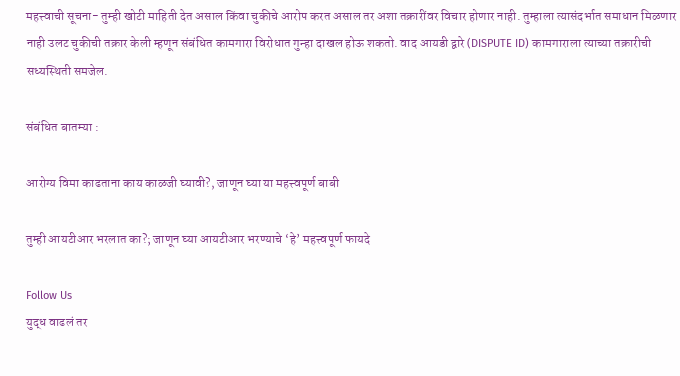महत्त्वाची सूचना- तुम्ही खोटी माहिती देत असाल किंवा चुकीचे आरोप करत असाल तर अशा तक्रारींवर विचार होणार नाही. तुम्हाला त्यासंदर्भात समाधान मिळणार नाही उलट चुकीची तक्रार केली म्हणून संबंधित कामगारा विरोधात गुन्हा दाखल होऊ शकतो. वाद आयडी द्वारे (DISPUTE ID) कामगाराला त्याच्या तक्रारीची सध्यस्थिती समजेल.

संबंधित बातम्या :

आरोग्य विमा काढताना काय काळजी घ्यावी?, जाणून घ्या या महत्त्वपूर्ण बाबी

तुम्ही आयटीआर भरलात का?; जाणून घ्या आयटीआर भरण्याचे ‘हे’ महत्त्वपूर्ण फायदे

Follow Us
युद्ध वाढलं तर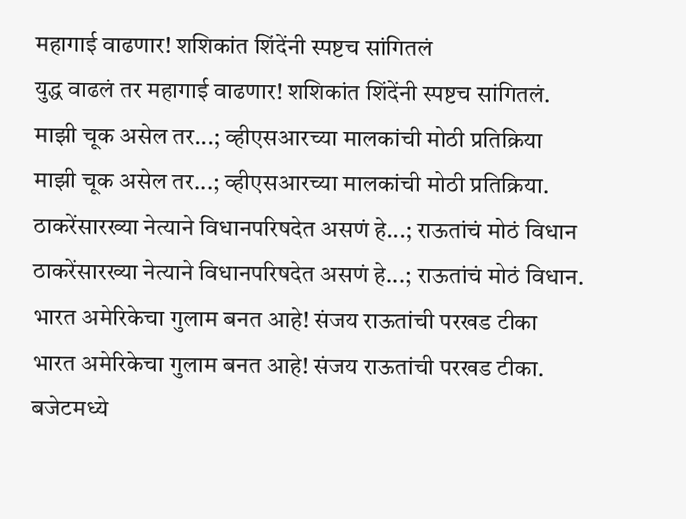महागाई वाढणार! शशिकांत शिंदेंनी स्पष्टच सांगितलं
युद्ध वाढलं तर महागाई वाढणार! शशिकांत शिंदेंनी स्पष्टच सांगितलं.
माझी चूक असेल तर...; व्हीएसआरच्या मालकांची मोठी प्रतिक्रिया
माझी चूक असेल तर...; व्हीएसआरच्या मालकांची मोठी प्रतिक्रिया.
ठाकरेंसारख्या नेत्याने विधानपरिषदेत असणं हे...; राऊतांचं मोठं विधान
ठाकरेंसारख्या नेत्याने विधानपरिषदेत असणं हे...; राऊतांचं मोठं विधान.
भारत अमेरिकेचा गुलाम बनत आहे! संजय राऊतांची परखड टीका
भारत अमेरिकेचा गुलाम बनत आहे! संजय राऊतांची परखड टीका.
बजेटमध्ये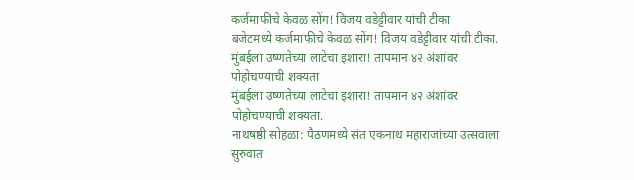कर्जमाफीचे केवळ सोंग! विजय वडेट्टीवार यांची टीका
बजेटमध्ये कर्जमाफीचे केवळ सोंग! विजय वडेट्टीवार यांची टीका.
मुंबईला उष्णतेच्या लाटेचा इशारा! तापमान ४२ अंशांवर पोहोचण्याची शक्यता
मुंबईला उष्णतेच्या लाटेचा इशारा! तापमान ४२ अंशांवर पोहोचण्याची शक्यता.
नाथषष्ठी सोहळा: पैठणमध्ये संत एकनाथ महाराजांच्या उत्सवाला सुरुवात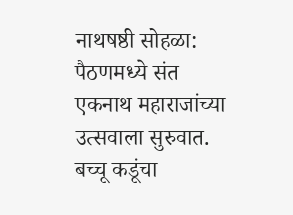नाथषष्ठी सोहळा: पैठणमध्ये संत एकनाथ महाराजांच्या उत्सवाला सुरुवात.
बच्चू कडूंचा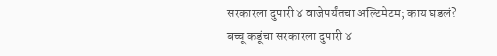सरकारला दुपारी ४ वाजेपर्यंतचा अल्टिमेटम; काय घडलं?
बच्चू कडूंचा सरकारला दुपारी ४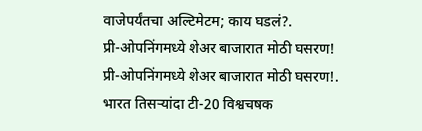वाजेपर्यंतचा अल्टिमेटम; काय घडलं?.
प्री-ओपनिंगमध्ये शेअर बाजारात मोठी घसरण!
प्री-ओपनिंगमध्ये शेअर बाजारात मोठी घसरण!.
भारत तिसऱ्यांदा टी-20 विश्वचषक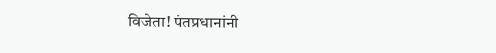विजेता! पंतप्रधानांनी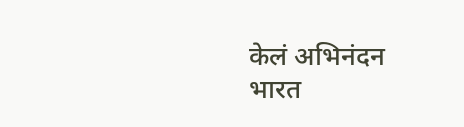केलं अभिनंदन
भारत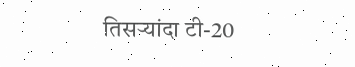तिसऱ्यांदा टी-20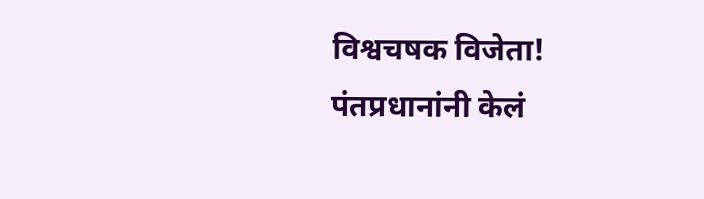विश्वचषक विजेता! पंतप्रधानांनी केलं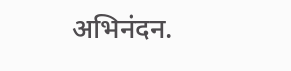अभिनंदन.